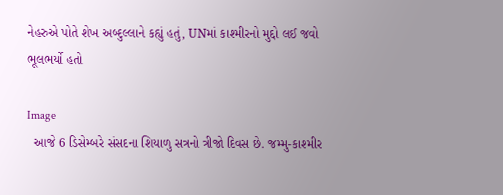નેહરુએ પોતે શેખ અબ્દુલ્લાને કહ્યું હતું, UNમાં કાશ્મીરનો મુદ્દો લઈ જવો ભૂલભર્યો હતો

Image
  આજે 6 ડિસેમ્બરે સંસદના શિયાળુ સત્રનો ત્રીજો દિવસ છે. જમ્મુ-કાશ્મીર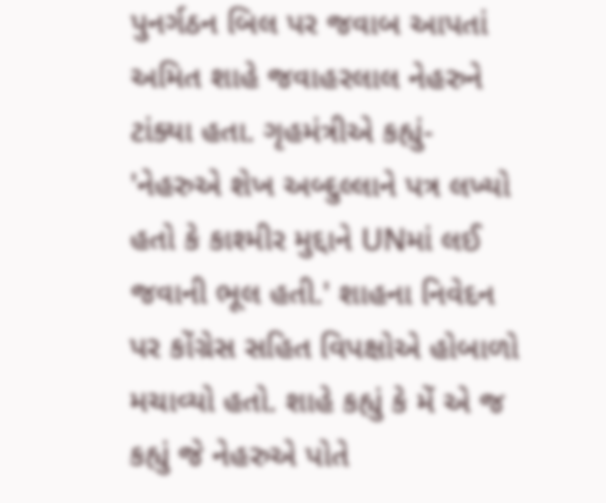પુનર્ગઠન બિલ પર જવાબ આપતાં અમિત શાહે જવાહરલાલ નેહરુને ટાંક્યા હતા. ગૃહમંત્રીએ કહ્યું- 'નેહરુએ શેખ અબ્દુલ્લાને પત્ર લખ્યો હતો કે કાશ્મીર મુદ્દાને UNમાં લઈ જવાની ભૂલ હતી.' શાહના નિવેદન પર કોંગ્રેસ સહિત વિપક્ષોએ હોબાળો મચાવ્યો હતો. શાહે કહ્યું કે મેં એ જ કહ્યું જે નેહરુએ પોતે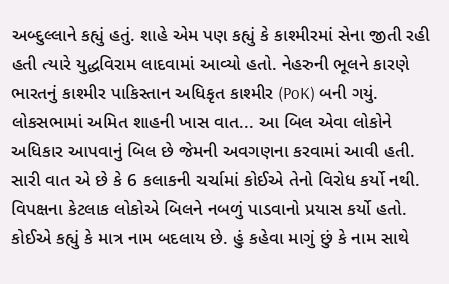અબ્દુલ્લાને કહ્યું હતું. શાહે એમ પણ કહ્યું કે કાશ્મીરમાં સેના જીતી રહી હતી ત્યારે યુદ્ધવિરામ લાદવામાં આવ્યો હતો. નેહરુની ભૂલને કારણે ભારતનું કાશ્મીર પાકિસ્તાન અધિકૃત કાશ્મીર (PoK) બની ગયું. લોકસભામાં અમિત શાહની ખાસ વાત... આ બિલ એવા લોકોને અધિકાર આપવાનું બિલ છે જેમની અવગણના કરવામાં આવી હતી. સારી વાત એ છે કે 6 કલાકની ચર્ચામાં કોઈએ તેનો વિરોધ કર્યો નથી. વિપક્ષના કેટલાક લોકોએ બિલને નબળું પાડવાનો પ્રયાસ કર્યો હતો. કોઈએ કહ્યું કે માત્ર નામ બદલાય છે. હું કહેવા માગું છું કે નામ સાથે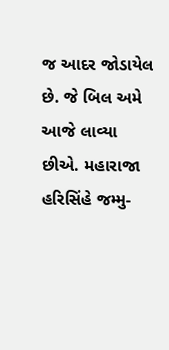જ આદર જોડાયેલ છે. જે બિલ અમે આજે લાવ્યા છીએ. મહારાજા હરિસિંહે જમ્મુ-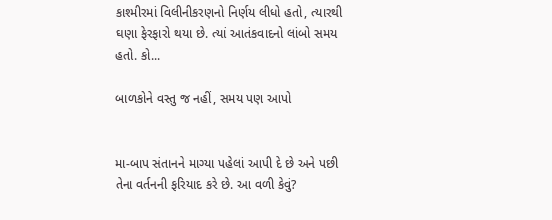કાશ્મીરમાં વિલીનીકરણનો નિર્ણય લીધો હતો, ત્યારથી ઘણા ફેરફારો થયા છે. ત્યાં આતંકવાદનો લાંબો સમય હતો. કો...

બાળકોને વસ્તુ જ નહીં, સમય પણ આપો


મા-બાપ સંતાનને માગ્યા પહેલાં આપી દે છે અને પછી તેના વર્તનની ફરિયાદ કરે છે. આ વળી કેવું?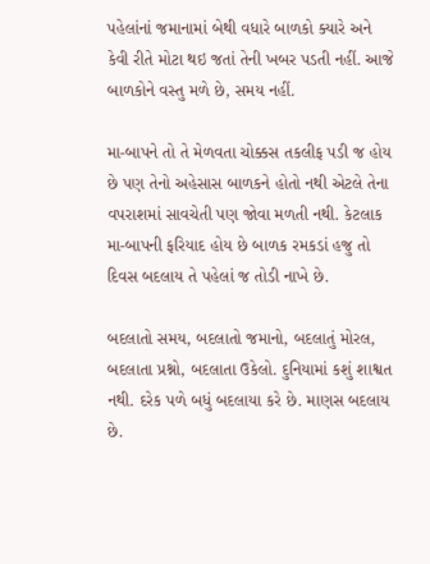પહેલાંનાં જમાનામાં બેથી વધારે બાળકો ક્યારે અને કેવી રીતે મોટા થઇ જતાં તેની ખબર પડતી નહીં. આજે બાળકોને વસ્તુ મળે છે, સમય નહીં.

મા-બાપને તો તે મેળવતા ચોક્કસ તકલીફ પડી જ હોય છે પણ તેનો અહેસાસ બાળકને હોતો નથી એટલે તેના વપરાશમાં સાવચેતી પણ જોવા મળતી નથી. કેટલાક મા-બાપની ફરિયાદ હોય છે બાળક રમકડાં હજુ તો દિવસ બદલાય તે પહેલાં જ તોડી નાખે છે.

બદલાતો સમય, બદલાતો જમાનો, બદલાતું મોરલ, બદલાતા પ્રશ્નો, બદલાતા ઉકેલો. દુનિયામાં કશું શાશ્વત નથી. દરેક પળે બધું બદલાયા કરે છે. માણસ બદલાય છે.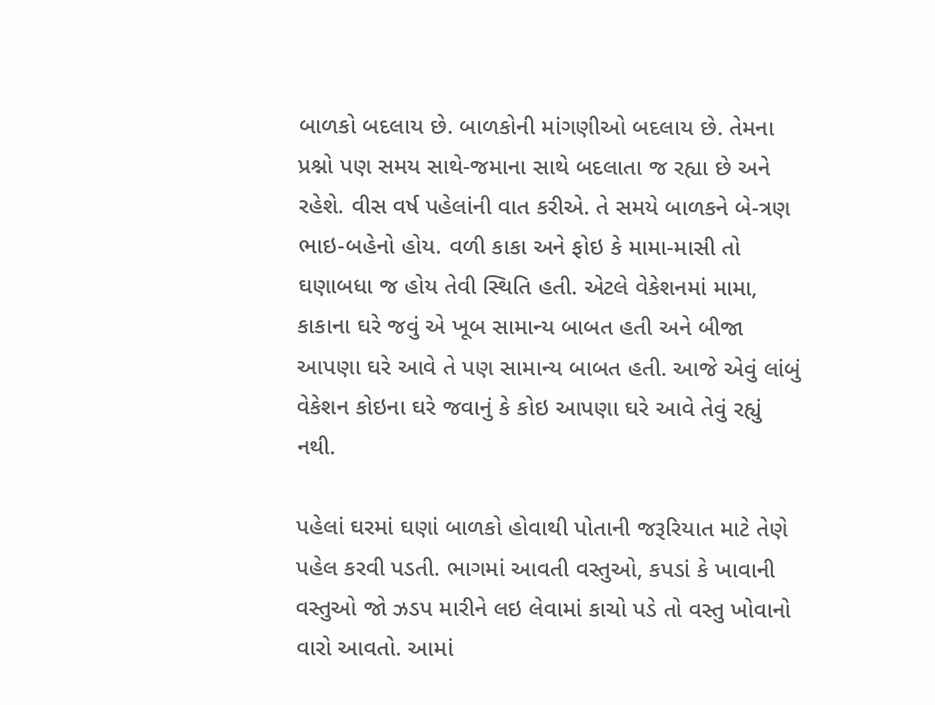બાળકો બદલાય છે. બાળકોની માંગણીઓ બદલાય છે. તેમના પ્રશ્નો પણ સમય સાથે-જમાના સાથે બદલાતા જ રહ્યા છે અને રહેશે. વીસ વર્ષ પહેલાંની વાત કરીએ. તે સમયે બાળકને બે-ત્રણ ભાઇ-બહેનો હોય. વળી કાકા અને ફોઇ કે મામા-માસી તો ઘણાબધા જ હોય તેવી સ્થિતિ હતી. એટલે વેકેશનમાં મામા, કાકાના ઘરે જવું એ ખૂબ સામાન્ય બાબત હતી અને બીજા આપણા ઘરે આવે તે પણ સામાન્ય બાબત હતી. આજે એવું લાંબું વેકેશન કોઇના ઘરે જવાનું કે કોઇ આપણા ઘરે આવે તેવું રહ્યું નથી.

પહેલાં ઘરમાં ઘણાં બાળકો હોવાથી પોતાની જરૂરિયાત માટે તેણે પહેલ કરવી પડતી. ભાગમાં આવતી વસ્તુઓ, કપડાં કે ખાવાની વસ્તુઓ જો ઝડપ મારીને લઇ લેવામાં કાચો પડે તો વસ્તુ ખોવાનો વારો આવતો. આમાં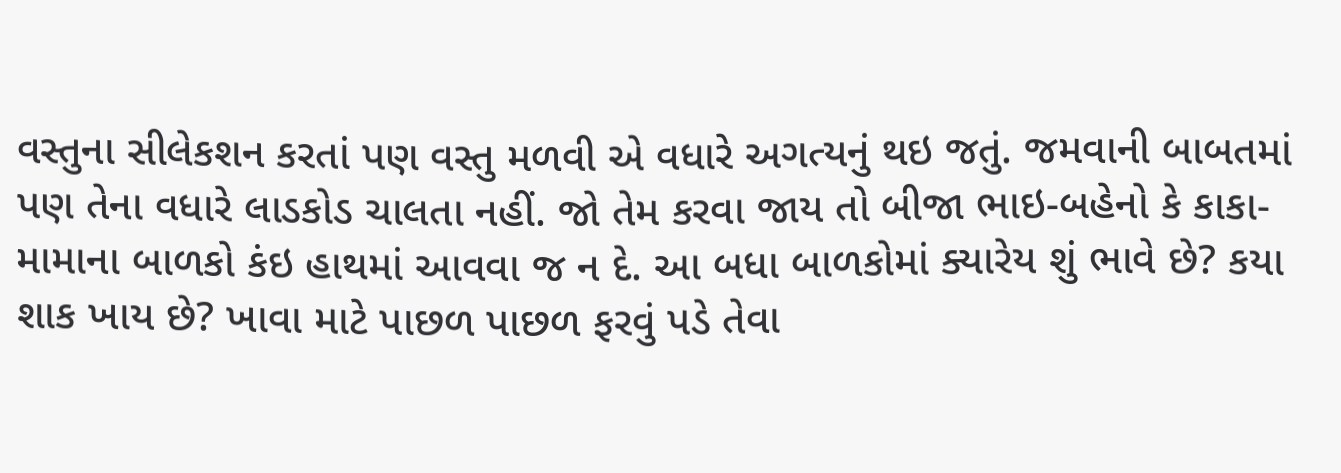વસ્તુના સીલેકશન કરતાં પણ વસ્તુ મળવી એ વધારે અગત્યનું થઇ જતું. જમવાની બાબતમાં પણ તેના વધારે લાડકોડ ચાલતા નહીં. જો તેમ કરવા જાય તો બીજા ભાઇ-બહેનો કે કાકા-મામાના બાળકો કંઇ હાથમાં આવવા જ ન દે. આ બધા બાળકોમાં ક્યારેય શું ભાવે છે? કયા શાક ખાય છે? ખાવા માટે પાછળ પાછળ ફરવું પડે તેવા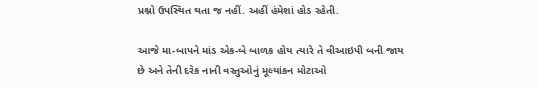પ્રશ્નો ઉપસ્થિત થતા જ નહીં. અહીં હંમેશાં હોડ રહેતી.

આજે મા-બાપને માંડ એક-બે બાળક હોય ત્યારે તે વીઆઇપી બની જાય છે અને તેની દરેક નાની વસ્તુઓનું મૂલ્યાંકન મોટાઓ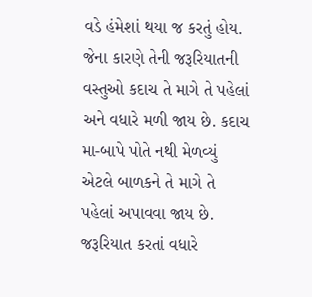વડે હંમેશાં થયા જ કરતું હોય. જેના કારણે તેની જરૂરિયાતની વસ્તુઓ કદાચ તે માગે તે પહેલાં અને વધારે મળી જાય છે. કદાચ મા-બાપે પોતે નથી મેળવ્યું એટલે બાળકને તે માગે તે પહેલાં અપાવવા જાય છે. જરૂરિયાત કરતાં વધારે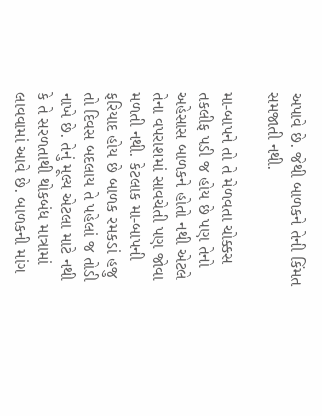અપાવે છે. જેથી બાળકને તેની કિંમત સમજાતી નથી.

મા-બાપને તો તે મેળવતા ચોક્કસ તકલીફ પડી જ હોય છે પણ તેનો અહેસાસ બાળકને હોતો નથી એટલે તેના વપરાશમાં સાવચેતી પણ જોવા મળતી નથી. કેટલાક મા-બાપની ફરિયાદ હોય છે બાળક રમકડાં હજુ તો દિવસ બદલાય તે પહેલાં જ તોડી નાખે છે. તેનું મૂલ્ય એટલા માટે નથી કે તે સરળતાથી થોકબંધ માત્રામાં લાવવામાં આવે છે. બાળકની માંગ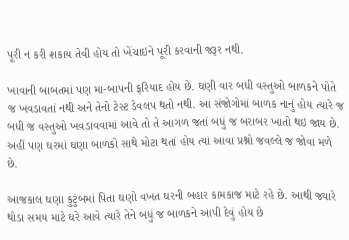પૂરી ન કરી શકાય તેવી હોય તો ખેંચાઇને પૂરી કરવાની જરૂર નથી.

ખાવાની બાબતમાં પણ મા-બાપની ફરિયાદ હોય છે. ઘણી વાર બધી વસ્તુઓ બાળકને પોતે જ ખવડાવતાં નથી અને તેનો ટેસ્ટ ડેવલપ થતો નથી. આ સંજોગોમાં બાળક નાનું હોય ત્યારે જ બધી જ વસ્તુઓ ખવડાવવામાં આવે તો તે આગળ જતાં બધું જ બરાબર ખાતો થઇ જાય છે. અહીં પણ ઘરમાં ઘણા બાળકો સાથે મોટા થતાં હોય ત્યાં આવા પ્રશ્નો જવલ્લે જ જોવા મળે છે.

આજકાલ ઘણા કુટુંબમાં પિતા ઘણો વખત ઘરની બહાર કામકાજ માટે રહે છે. આથી જ્યારે થોડા સમય માટે ઘરે આવે ત્યારે તેને બધું જ બાળકને આપી દેવું હોય છે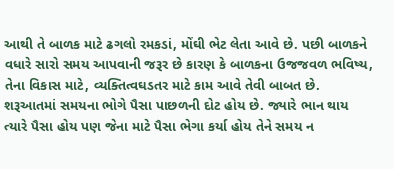આથી તે બાળક માટે ઢગલો રમકડાં, મોંઘી ભેટ લેતા આવે છે. પછી બાળકને વધારે સારો સમય આપવાની જરૂર છે કારણ કે બાળકના ઉજજવળ ભવિષ્ય, તેના વિકાસ માટે, વ્યક્તિત્વઘડતર માટે કામ આવે તેવી બાબત છે. શરૂઆતમાં સમયના ભોગે પૈસા પાછળની દોટ હોય છે. જ્યારે ભાન થાય ત્યારે પૈસા હોય પણ જેના માટે પૈસા ભેગા કર્યા હોય તેને સમય ન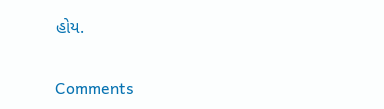હોય.

Comments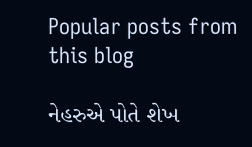Popular posts from this blog

નેહરુએ પોતે શેખ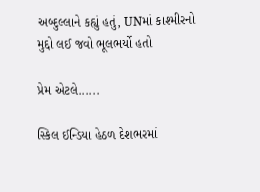અબ્દુલ્લાને કહ્યું હતું, UNમાં કાશ્મીરનો મુદ્દો લઈ જવો ભૂલભર્યો હતો

પ્રેમ એટલે......

સ્કિલ ઈન્ડિયા હેઠળ દેશભરમાં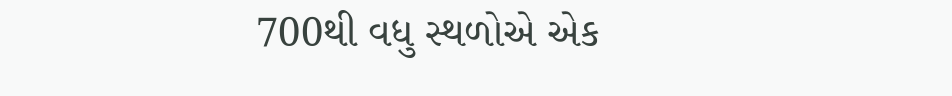700થી વધુ સ્થળોએ એક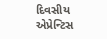દિવસીય એપ્રેન્ટિસ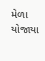મેળા યોજાયા